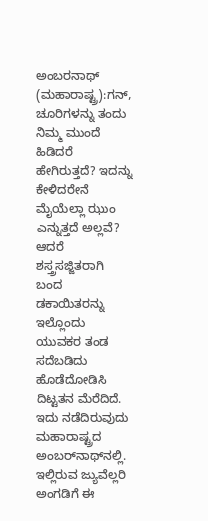ಅಂಬರನಾಥ್ (ಮಹಾರಾಷ್ಟ್ರ):ಗನ್, ಚೂರಿಗಳನ್ನು ತಂದು ನಿಮ್ಮ ಮುಂದೆ ಹಿಡಿದರೆ ಹೇಗಿರುತ್ತದೆ? ಇದನ್ನು ಕೇಳಿದರೇನೆ ಮೈಯೆಲ್ಲಾ ಝುಂ ಎನ್ನುತ್ತದೆ ಅಲ್ಲವೆ? ಆದರೆ ಶಸ್ತ್ರಸಜ್ಜಿತರಾಗಿ ಬಂದ ಡಕಾಯಿತರನ್ನು ಇಲ್ಲೊಂದು ಯುವಕರ ತಂಡ ಸದೆಬಡಿದು ಹೊಡೆದೋಡಿಸಿ ದಿಟ್ಟತನ ಮೆರೆದಿದೆ.
ಇದು ನಡೆದಿರುವುದು ಮಹಾರಾಷ್ಟ್ರದ ಅಂಬರ್‌ನಾಥ್‌ನಲ್ಲಿ. ಇಲ್ಲಿರುವ ಜ್ಯುವೆಲ್ಲರಿ ಅಂಗಡಿಗೆ ಈ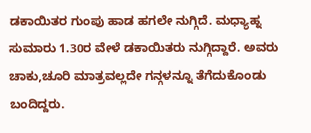ಡಕಾಯಿತರ ಗುಂಪು ಹಾಡ ಹಗಲೇ ನುಗ್ಗಿದೆ. ಮಧ್ಯಾಹ್ನ ಸುಮಾರು 1.30ರ ವೇಳೆ ಡಕಾಯಿತರು ನುಗ್ಗಿದ್ದಾರೆ. ಅವರು ಚಾಕು,ಚೂರಿ ಮಾತ್ರವಲ್ಲದೇ ಗನ್ಗಳನ್ನೂ ತೆಗೆದುಕೊಂಡು ಬಂದಿದ್ದರು.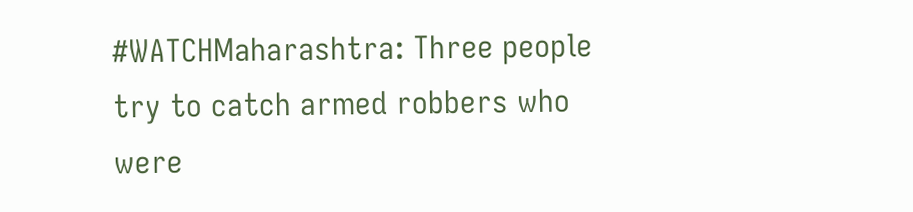#WATCHMaharashtra: Three people try to catch armed robbers who were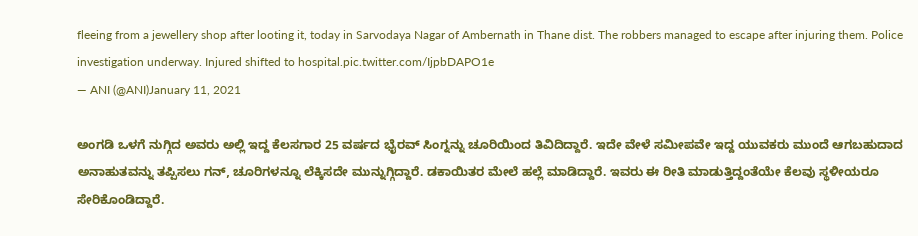fleeing from a jewellery shop after looting it, today in Sarvodaya Nagar of Ambernath in Thane dist. The robbers managed to escape after injuring them. Police investigation underway. Injured shifted to hospital.pic.twitter.com/IjpbDAPO1e
— ANI (@ANI)January 11, 2021

ಅಂಗಡಿ ಒಳಗೆ ನುಗ್ಗಿದ ಅವರು ಅಲ್ಲಿ ಇದ್ದ ಕೆಲಸಗಾರ 25 ವರ್ಷದ ಭೈರವ್ ಸಿಂಗ್ನನ್ನು ಚೂರಿಯಿಂದ ತಿವಿದಿದ್ದಾರೆ. ಇದೇ ವೇಳೆ ಸಮೀಪವೇ ಇದ್ದ ಯುವಕರು ಮುಂದೆ ಆಗಬಹುದಾದ ಅನಾಹುತವನ್ನು ತಪ್ಪಿಸಲು ಗನ್, ಚೂರಿಗಳನ್ನೂ ಲೆಕ್ಕಿಸದೇ ಮುನ್ನುಗ್ಗಿದ್ದಾರೆ. ಡಕಾಯಿತರ ಮೇಲೆ ಹಲ್ಲೆ ಮಾಡಿದ್ದಾರೆ. ಇವರು ಈ ರೀತಿ ಮಾಡುತ್ತಿದ್ದಂತೆಯೇ ಕೆಲವು ಸ್ಥಳೀಯರೂ ಸೇರಿಕೊಂಡಿದ್ದಾರೆ.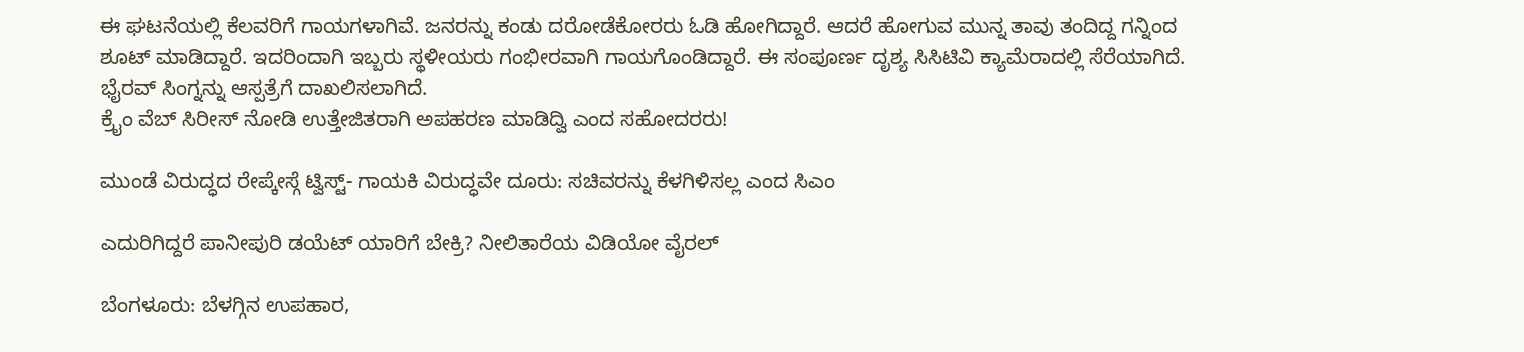ಈ ಘಟನೆಯಲ್ಲಿ ಕೆಲವರಿಗೆ ಗಾಯಗಳಾಗಿವೆ. ಜನರನ್ನು ಕಂಡು ದರೋಡೆಕೋರರು ಓಡಿ ಹೋಗಿದ್ದಾರೆ. ಆದರೆ ಹೋಗುವ ಮುನ್ನ ತಾವು ತಂದಿದ್ದ ಗನ್ನಿಂದ ಶೂಟ್ ಮಾಡಿದ್ದಾರೆ. ಇದರಿಂದಾಗಿ ಇಬ್ಬರು ಸ್ಥಳೀಯರು ಗಂಭೀರವಾಗಿ ಗಾಯಗೊಂಡಿದ್ದಾರೆ. ಈ ಸಂಪೂರ್ಣ ದೃಶ್ಯ ಸಿಸಿಟಿವಿ ಕ್ಯಾಮೆರಾದಲ್ಲಿ ಸೆರೆಯಾಗಿದೆ. ಭೈರವ್ ಸಿಂಗ್ನನ್ನು ಆಸ್ಪತ್ರೆಗೆ ದಾಖಲಿಸಲಾಗಿದೆ.
ಕ್ರೈಂ ವೆಬ್ ಸಿರೀಸ್ ನೋಡಿ ಉತ್ತೇಜಿತರಾಗಿ ಅಪಹರಣ ಮಾಡಿದ್ವಿ ಎಂದ ಸಹೋದರರು!

ಮುಂಡೆ ವಿರುದ್ಧದ ರೇಪ್ಕೇಸ್ಗೆ ಟ್ವಿಸ್ಟ್- ಗಾಯಕಿ ವಿರುದ್ಧವೇ ದೂರು: ಸಚಿವರನ್ನು ಕೆಳಗಿಳಿಸಲ್ಲ ಎಂದ ಸಿಎಂ

ಎದುರಿಗಿದ್ದರೆ ಪಾನೀಪುರಿ ಡಯೆಟ್ ಯಾರಿಗೆ ಬೇಕ್ರಿ? ನೀಲಿತಾರೆಯ ವಿಡಿಯೋ ವೈರಲ್

ಬೆಂಗಳೂರು: ಬೆಳಗ್ಗಿನ ಉಪಹಾರ,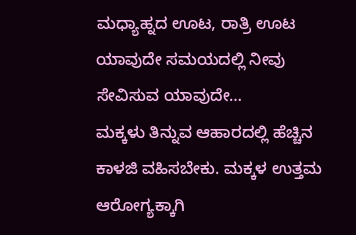ಮಧ್ಯಾಹ್ನದ ಊಟ, ರಾತ್ರಿ ಊಟ ಯಾವುದೇ ಸಮಯದಲ್ಲಿ ನೀವು ಸೇವಿಸುವ ಯಾವುದೇ…
ಮಕ್ಕಳು ತಿನ್ನುವ ಆಹಾರದಲ್ಲಿ ಹೆಚ್ಚಿನ ಕಾಳಜಿ ವಹಿಸಬೇಕು. ಮಕ್ಕಳ ಉತ್ತಮ ಆರೋಗ್ಯಕ್ಕಾಗಿ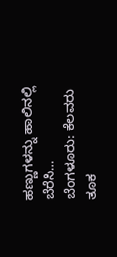ಹಣ್ಣುಗಳನ್ನು ಹಾಲಿನಲ್ಲಿ ಬೆರೆಸಿ…
ಬೆಂಗಳೂರು: ಕೆಲವರು ತೂಕ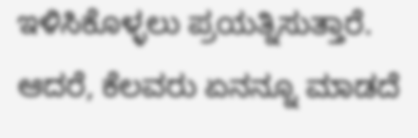ಇಳಿಸಿಕೊಳ್ಳಲು ಪ್ರಯತ್ನಿಸುತ್ತಾರೆ. ಆದರೆ, ಕೆಲವರು ಏನನ್ನೂ ಮಾಡದೆ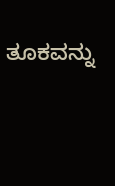ತೂಕವನ್ನು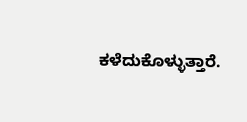ಕಳೆದುಕೊಳ್ಳುತ್ತಾರೆ.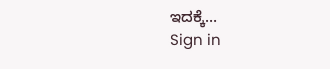ಇದಕ್ಕೆ…
Sign in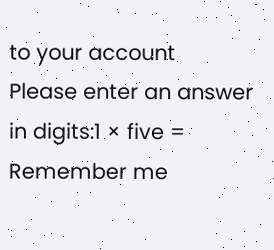to your account
Please enter an answer in digits:1 × five =
Remember me